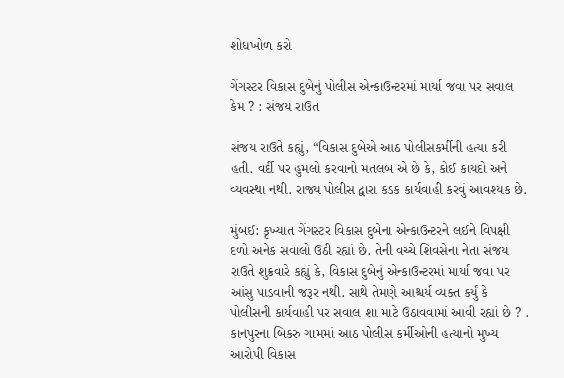શોધખોળ કરો

ગેંગસ્ટર વિકાસ દુબેનું પોલીસ એન્કાઉન્ટરમાં માર્યા જવા પર સવાલ કેમ ? : સંજય રાઉત

સંજય રાઉતે કહ્યું, “વિકાસ દુબેએ આઠ પોલીસકર્મીની હત્યા કરી હતી. વર્દી પર હુમલો કરવાનો મતલબ એ છે કે, કોઈ કાયદો અને વ્યવસ્થા નથી. રાજ્ય પોલીસ દ્વારા કડક કાર્યવાહી કરવું આવશ્યક છે.

મુંબઈ: કૃખ્યાત ગેંગસ્ટર વિકાસ દુબેના એન્કાઉન્ટરને લઈને વિપક્ષી દળો અનેક સવાલો ઉઠી રહ્યાં છે. તેની વચ્ચે શિવસેના નેતા સંજય રાઉતે શુક્રવારે કહ્યું કે, વિકાસ દુબેનું એન્કાઉન્ટરમાં માર્યા જવા પર આંસુ પાડવાની જરૂર નથી. સાથે તેમણે આશ્ચર્ય વ્યક્ત કર્યું કે પોલીસની કાર્યવાહી પર સવાલ શા માટે ઉઠાવવામાં આવી રહ્યાં છે ? . કાનપુરના બિકરુ ગામમાં આઠ પોલીસ કર્મીઓની હત્યાનો મુખ્ય આરોપી વિકાસ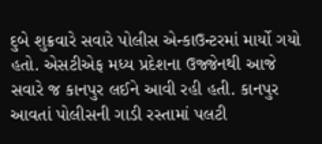દુબે શુક્રવારે સવારે પોલીસ એન્કાઉન્ટરમાં માર્યો ગયો હતો. એસટીએફ મધ્ય પ્રદેશના ઉજ્જેનથી આજે સવારે જ કાનપુર લઈને આવી રહી હતી. કાનપુર આવતાં પોલીસની ગાડી રસ્તામાં પલટી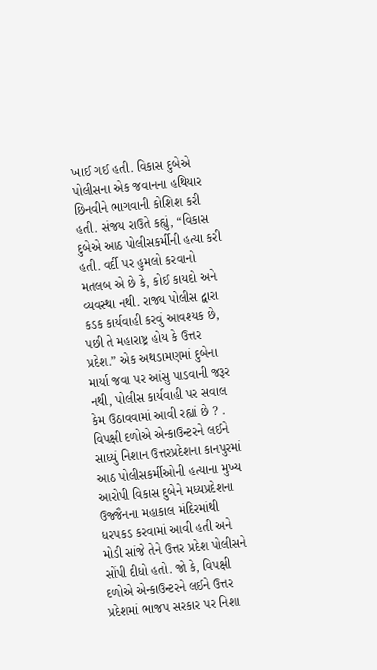ખાઈ ગઈ હતી. વિકાસ દુબેએ પોલીસના એક જવાનના હથિયાર છિનવીને ભાગવાની કોશિશ કરી હતી. સંજય રાઉતે કહ્યું, “વિકાસ દુબેએ આઠ પોલીસકર્મીની હત્યા કરી હતી. વર્દી પર હુમલો કરવાનો મતલબ એ છે કે, કોઈ કાયદો અને વ્યવસ્થા નથી. રાજ્ય પોલીસ દ્વારા કડક કાર્યવાહી કરવું આવશ્યક છે, પછી તે મહારાષ્ટ્ર હોય કે ઉત્તર પ્રદેશ.” એક અથડામણમાં દુબેના માર્યા જવા પર આંસુ પાડવાની જરૂર નથી, પોલીસ કાર્યવાહી પર સવાલ કેમ ઉઠાવવામાં આવી રહ્યાં છે ? . વિપક્ષી દળોએ એન્કાઉન્ટરને લઈને સાધ્યું નિશાન ઉત્તરપ્રદેશના કાનપુરમાં આઠ પોલીસકર્મીઓની હત્યાના મુખ્ય આરોપી વિકાસ દુબેને મધ્યપ્રદેશના ઉજ્જૈનના મહાકાલ મંદિરમાંથી ધરપકડ કરવામાં આવી હતી અને મોડી સાંજે તેને ઉત્તર પ્રદેશ પોલીસને સોંપી દીધો હતો. જો કે, વિપક્ષી દળોએ એન્કાઉન્ટરને લઈને ઉત્તર પ્રદેશમાં ભાજપ સરકાર પર નિશા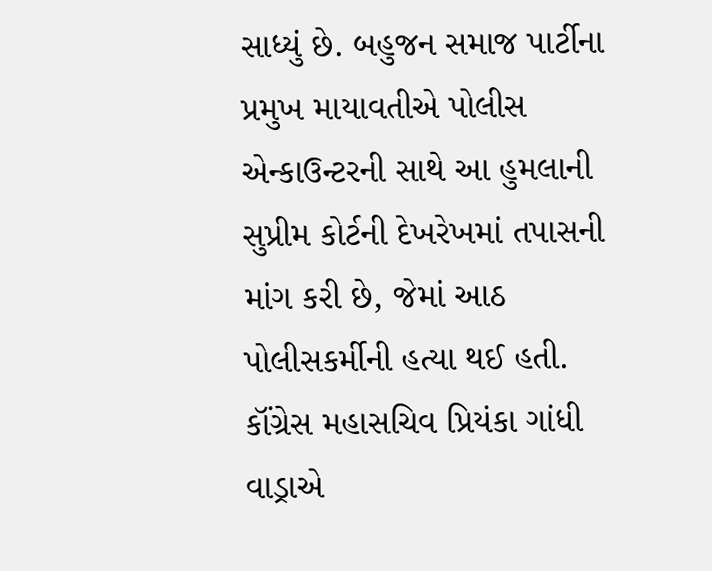સાધ્યું છે. બહુજન સમાજ પાર્ટીના પ્રમુખ માયાવતીએ પોલીસ એન્કાઉન્ટરની સાથે આ હુમલાની સુપ્રીમ કોર્ટની દેખરેખમાં તપાસની માંગ કરી છે, જેમાં આઠ પોલીસકર્મીની હત્યા થઈ હતી. કૉંગ્રેસ મહાસચિવ પ્રિયંકા ગાંધી વાડ્રાએ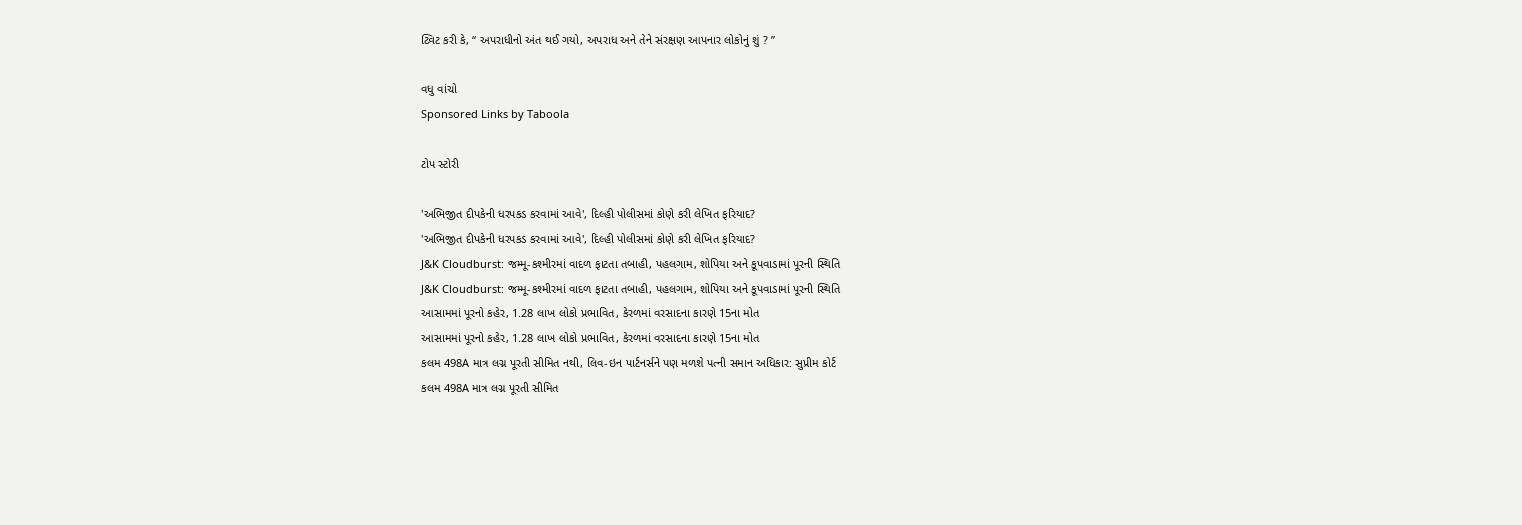ટ્વિટ કરી કે, “ અપરાધીનો અંત થઈ ગયો, અપરાધ અને તેને સંરક્ષણ આપનાર લોકોનું શું ? ”

વધુ વાંચો
Sponsored Links by Taboola

ટોપ સ્ટોરી

'અભિજીત દીપકેની ધરપકડ કરવામાં આવે', દિલ્હી પોલીસમાં કોણે કરી લેખિત ફરિયાદ?
'અભિજીત દીપકેની ધરપકડ કરવામાં આવે', દિલ્હી પોલીસમાં કોણે કરી લેખિત ફરિયાદ?
J&K Cloudburst: જમ્મૂ-કશ્મીરમાં વાદળ ફાટતા તબાહી, પહલગામ, શોપિયા અને કૂપવાડામાં પૂરની સ્થિતિ
J&K Cloudburst: જમ્મૂ-કશ્મીરમાં વાદળ ફાટતા તબાહી, પહલગામ, શોપિયા અને કૂપવાડામાં પૂરની સ્થિતિ
આસામમાં પૂરનો કહેર, 1.28 લાખ લોકો પ્રભાવિત, કેરળમાં વરસાદના કારણે 15ના મોત
આસામમાં પૂરનો કહેર, 1.28 લાખ લોકો પ્રભાવિત, કેરળમાં વરસાદના કારણે 15ના મોત
કલમ 498A માત્ર લગ્ન પૂરતી સીમિત નથી, લિવ-ઇન પાર્ટનર્સને પણ મળશે પત્ની સમાન અધિકાર: સુપ્રીમ કોર્ટ
કલમ 498A માત્ર લગ્ન પૂરતી સીમિત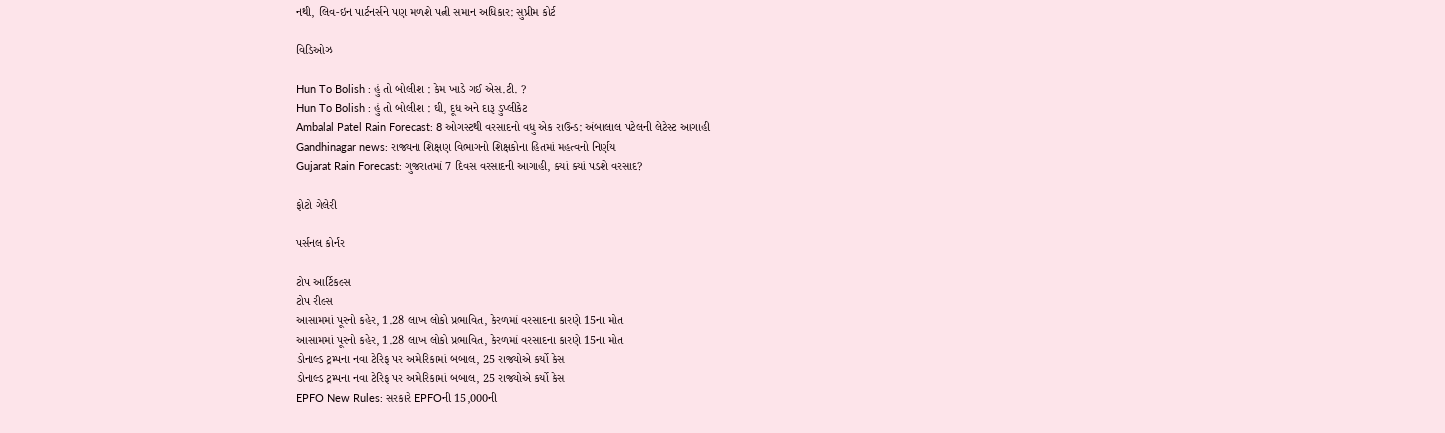નથી, લિવ-ઇન પાર્ટનર્સને પણ મળશે પત્ની સમાન અધિકાર: સુપ્રીમ કોર્ટ

વિડિઓઝ

Hun To Bolish : હું તો બોલીશ : કેમ ખાડે ગઈ એસ.ટી. ?
Hun To Bolish : હું તો બોલીશ : ઘી, દૂધ અને દારૂ ડુપ્લીકેટ
Ambalal Patel Rain Forecast: 8 ઓગસ્ટથી વરસાદનો વધુ એક રાઉન્ડ: અંબાલાલ પટેલની લેટેસ્ટ આગાહી
Gandhinagar news: રાજ્યના શિક્ષણ વિભાગનો શિક્ષકોના હિતમાં મહત્વનો નિર્ણય
Gujarat Rain Forecast: ગુજરાતમાં 7 દિવસ વરસાદની આગાહી, ક્યાં ક્યાં પડશે વરસાદ?

ફોટો ગેલેરી

પર્સનલ કોર્નર

ટોપ આર્ટિકલ્સ
ટોપ રીલ્સ
આસામમાં પૂરનો કહેર, 1.28 લાખ લોકો પ્રભાવિત, કેરળમાં વરસાદના કારણે 15ના મોત
આસામમાં પૂરનો કહેર, 1.28 લાખ લોકો પ્રભાવિત, કેરળમાં વરસાદના કારણે 15ના મોત
ડોનાલ્ડ ટ્રમ્પના નવા ટેરિફ પર અમેરિકામાં બબાલ, 25 રાજ્યોએ કર્યો કેસ
ડોનાલ્ડ ટ્રમ્પના નવા ટેરિફ પર અમેરિકામાં બબાલ, 25 રાજ્યોએ કર્યો કેસ
EPFO New Rules: સરકારે EPFOની 15,000ની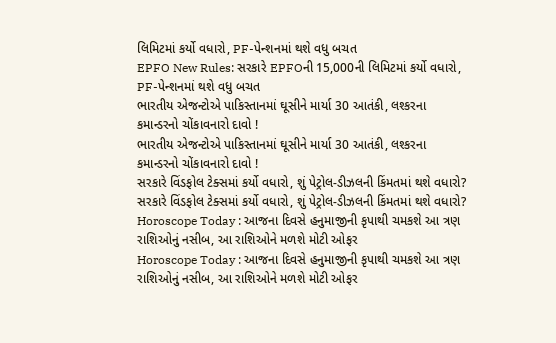લિમિટમાં કર્યો વધારો, PF-પેન્શનમાં થશે વધુ બચત
EPFO New Rules: સરકારે EPFOની 15,000ની લિમિટમાં કર્યો વધારો, PF-પેન્શનમાં થશે વધુ બચત
ભારતીય એજન્ટોએ પાકિસ્તાનમાં ઘૂસીને માર્યા 30 આતંકી, લશ્કરના કમાન્ડરનો ચોંકાવનારો દાવો !
ભારતીય એજન્ટોએ પાકિસ્તાનમાં ઘૂસીને માર્યા 30 આતંકી, લશ્કરના કમાન્ડરનો ચોંકાવનારો દાવો !
સરકારે વિંડફોલ ટેક્સમાં કર્યો વધારો, શું પેટ્રોલ-ડીઝલની કિંમતમાં થશે વધારો?
સરકારે વિંડફોલ ટેક્સમાં કર્યો વધારો, શું પેટ્રોલ-ડીઝલની કિંમતમાં થશે વધારો?
Horoscope Today : આજના દિવસે હનુમાજીની કૃપાથી ચમકશે આ ત્રણ રાશિઓનું નસીબ, આ રાશિઓને મળશે મોટી ઓફર
Horoscope Today : આજના દિવસે હનુમાજીની કૃપાથી ચમકશે આ ત્રણ રાશિઓનું નસીબ, આ રાશિઓને મળશે મોટી ઓફર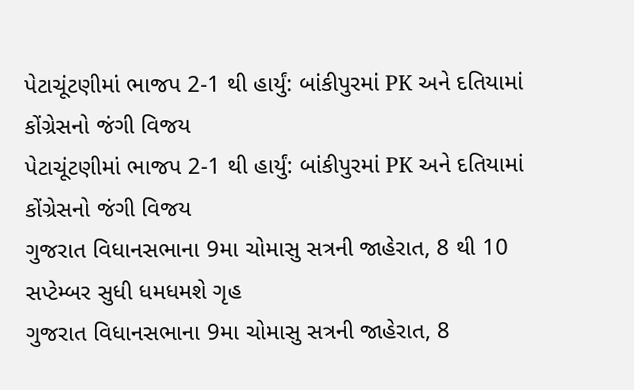પેટાચૂંટણીમાં ભાજપ 2-1 થી હાર્યું: બાંકીપુરમાં PK અને દતિયામાં કોંગ્રેસનો જંગી વિજય
પેટાચૂંટણીમાં ભાજપ 2-1 થી હાર્યું: બાંકીપુરમાં PK અને દતિયામાં કોંગ્રેસનો જંગી વિજય
ગુજરાત વિધાનસભાના 9મા ચોમાસુ સત્રની જાહેરાત, 8 થી 10 સપ્ટેમ્બર સુધી ધમધમશે ગૃહ
ગુજરાત વિધાનસભાના 9મા ચોમાસુ સત્રની જાહેરાત, 8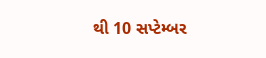થી 10 સપ્ટેમ્બર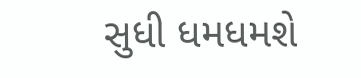સુધી ધમધમશે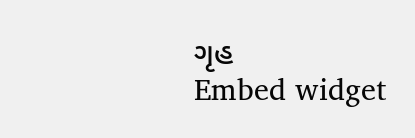ગૃહ
Embed widget